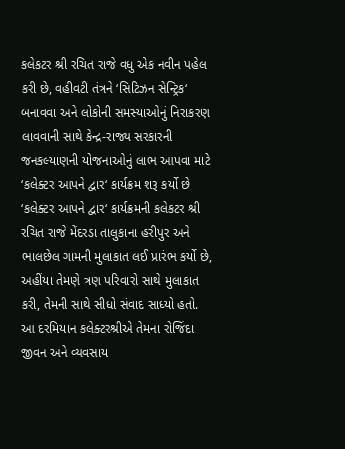કલેકટર શ્રી રચિત રાજે વધુ એક નવીન પહેલ કરી છે, વહીવટી તંત્રને ‘સિટિઝન સેન્ટ્રિક‘ બનાવવા અને લોકોની સમસ્યાઓનું નિરાકરણ લાવવાની સાથે કેન્દ્ર-રાજ્ય સરકારની જનકલ્યાણની યોજનાઓનું લાભ આપવા માટે ‘કલેક્ટર આપને દ્વાર‘ કાર્યક્રમ શરૂ કર્યો છે
‘કલેક્ટર આપને દ્વાર‘ કાર્યક્રમની કલેકટર શ્રી રચિત રાજે મેંદરડા તાલુકાના હરીપુર અને ભાલછેલ ગામની મુલાકાત લઈ પ્રારંભ કર્યો છે, અહીંયા તેમણે ત્રણ પરિવારો સાથે મુલાકાત કરી, તેમની સાથે સીધો સંવાદ સાધ્યો હતો. આ દરમિયાન કલેક્ટરશ્રીએ તેમના રોજિંદા જીવન અને વ્યવસાય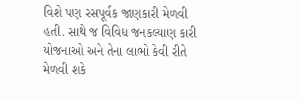વિશે પણ રસપૂર્વક જાણકારી મેળવી હતી. સાથે જ વિવિધ જનકલ્યાણ કારી યોજનાઓ અને તેના લાભો કેવી રીતે મેળવી શકે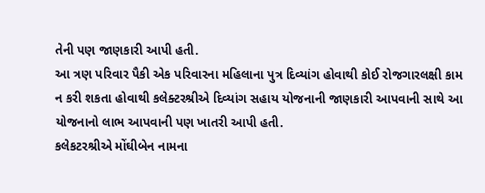તેની પણ જાણકારી આપી હતી.
આ ત્રણ પરિવાર પૈકી એક પરિવારના મહિલાના પુત્ર દિવ્યાંગ હોવાથી કોઈ રોજગારલક્ષી કામ ન કરી શકતા હોવાથી કલેક્ટરશ્રીએ દિવ્યાંગ સહાય યોજનાની જાણકારી આપવાની સાથે આ યોજનાનો લાભ આપવાની પણ ખાતરી આપી હતી.
કલેકટરશ્રીએ મોંઘીબેન નામના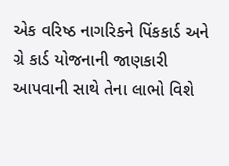એક વરિષ્ઠ નાગરિકને પિંકકાર્ડ અને ગ્રે કાર્ડ યોજનાની જાણકારી આપવાની સાથે તેના લાભો વિશે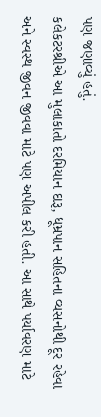પણ જણાવ્યું હતું.
કલેકટરશ્રીએ આ મુલાકાતો દરમિયાન દારૂ, ધૂમ્રપાન સહિતના વ્યસનોથી દૂર રહેવા અને સ્વસ્થ જીવન જીવવા માટે પણ અપીલ કરી હતી. આ સાથે પર્યાવરણ માટે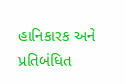હાનિકારક અને પ્રતિબંધિત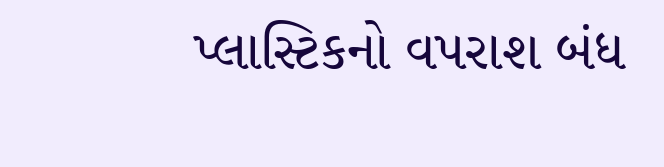પ્લાસ્ટિકનો વપરાશ બંધ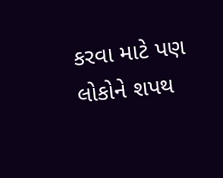કરવા માટે પણ લોકોને શપથ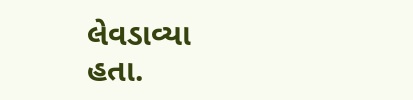લેવડાવ્યા હતા.